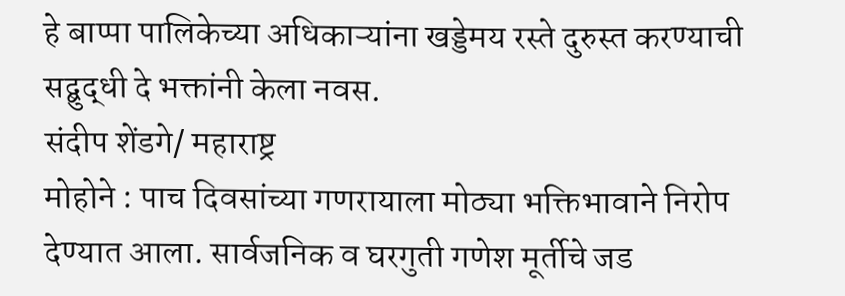हे बाप्पा पालिकेच्या अधिकाऱ्यांना खड्डेमय रस्ते दुरुस्त करण्याची सद्बुद्धी दे भक्तांनी केला नवस.
संदीप शेंडगे/ महाराष्ट्र
मोहोने : पाच दिवसांच्या गणरायाला मोठ्या भक्तिभावाने निरोप देण्यात आला. सार्वजनिक व घरगुती गणेश मूर्तीचे जड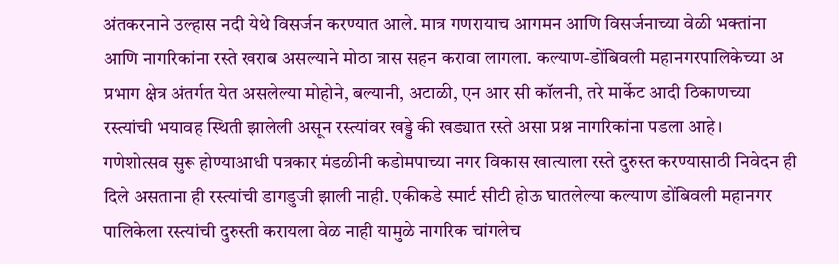अंतकरनाने उल्हास नदी येथे विसर्जन करण्यात आले. मात्र गणरायाच आगमन आणि विसर्जनाच्या वेळी भक्तांना आणि नागरिकांना रस्ते खराब असल्याने मोठा त्रास सहन करावा लागला. कल्याण-डोंबिवली महानगरपालिकेच्या अ प्रभाग क्षेत्र अंतर्गत येत असलेल्या मोहोने, बल्यानी, अटाळी, एन आर सी कॉलनी, तरे मार्केट आदी ठिकाणच्या रस्त्यांची भयावह स्थिती झालेली असून रस्त्यांवर खड्डे की खड्यात रस्ते असा प्रश्न नागरिकांना पडला आहे।
गणेशोत्सव सुरू होण्याआधी पत्रकार मंडळीनी कडोमपाच्या नगर विकास खात्याला रस्ते दुरुस्त करण्यासाठी निवेदन ही दिले असताना ही रस्त्यांची डागडुजी झाली नाही. एकीकडे स्मार्ट सीटी होऊ घातलेल्या कल्याण डोंबिवली महानगर पालिकेला रस्त्यांची दुरुस्ती करायला वेळ नाही यामुळे नागरिक चांगलेच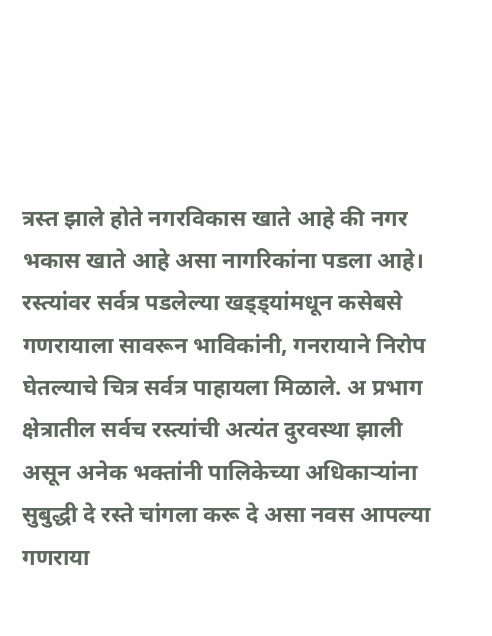त्रस्त झाले होते नगरविकास खाते आहे की नगर भकास खाते आहे असा नागरिकांना पडला आहे।
रस्त्यांवर सर्वत्र पडलेल्या खड्ड्यांमधून कसेबसे गणरायाला सावरून भाविकांनी, गनरायाने निरोप घेतल्याचे चित्र सर्वत्र पाहायला मिळाले. अ प्रभाग क्षेत्रातील सर्वच रस्त्यांची अत्यंत दुरवस्था झाली असून अनेक भक्तांनी पालिकेच्या अधिकाऱ्यांना सुबुद्धी दे रस्ते चांगला करू दे असा नवस आपल्या गणराया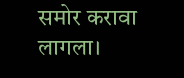समोर करावा लागला।